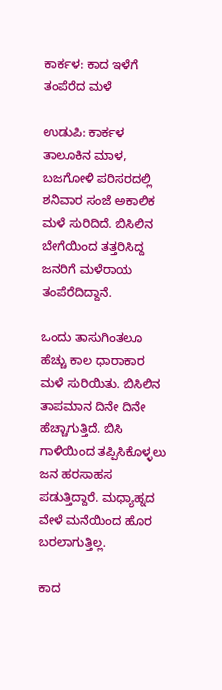ಕಾರ್ಕಳ: ಕಾದ ಇಳೆಗೆ ತಂಪೆರೆದ ಮಳೆ

ಉಡುಪಿ: ಕಾರ್ಕಳ ತಾಲೂಕಿನ ಮಾಳ, ಬಜಗೋಳಿ ಪರಿಸರದಲ್ಲಿ ಶನಿವಾರ ಸಂಜೆ ಅಕಾಲಿಕ ಮಳೆ ಸುರಿದಿದೆ. ಬಿಸಿಲಿನ ಬೇಗೆಯಿಂದ ತತ್ತರಿಸಿದ್ದ ಜನರಿಗೆ ಮಳೆರಾಯ ತಂಪೆರೆದಿದ್ದಾನೆ.

ಒಂದು ತಾಸುಗಿಂತಲೂ‌ ಹೆಚ್ಚು ಕಾಲ ಧಾರಾಕಾರ ಮಳೆ ಸುರಿಯಿತು. ಬಿಸಿಲಿನ ತಾಪಮಾನ ದಿನೇ ದಿನೇ ಹೆಚ್ಚಾಗುತ್ತಿದೆ. ಬಿಸಿ ಗಾಳಿಯಿಂದ ತಪ್ಪಿಸಿಕೊಳ್ಳಲು ಜನ ಹರಸಾಹಸ ಪಡುತ್ತಿದ್ದಾರೆ. ಮಧ್ಯಾಹ್ನದ ವೇಳೆ ಮನೆಯಿಂದ ಹೊರ ಬರಲಾಗುತ್ತಿಲ್ಲ.

ಕಾದ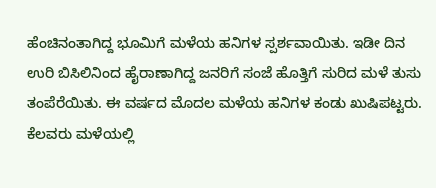ಹೆಂಚಿನಂತಾಗಿದ್ದ ಭೂಮಿಗೆ ಮಳೆಯ ಹನಿಗಳ ಸ್ಪರ್ಶವಾಯಿತು. ಇಡೀ ದಿನ ಉರಿ ಬಿಸಿಲಿನಿಂದ ಹೈರಾಣಾಗಿದ್ದ ಜನರಿಗೆ ಸಂಜೆ ಹೊತ್ತಿಗೆ ಸುರಿದ ಮಳೆ ತುಸು ತಂಪೆರೆಯಿತು. ಈ ವರ್ಷದ ಮೊದಲ ಮಳೆಯ ಹನಿಗಳ ಕಂಡು ಖುಷಿಪಟ್ಟರು. ಕೆಲವರು ಮಳೆಯಲ್ಲಿ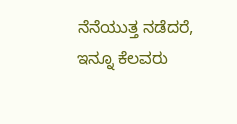ನೆನೆಯುತ್ತ ನಡೆದರೆ, ಇನ್ನೂ ಕೆಲವರು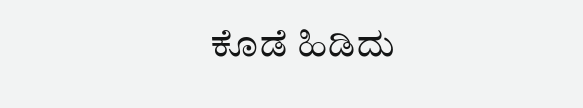ಕೊಡೆ ಹಿಡಿದು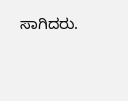ಸಾಗಿದರು.